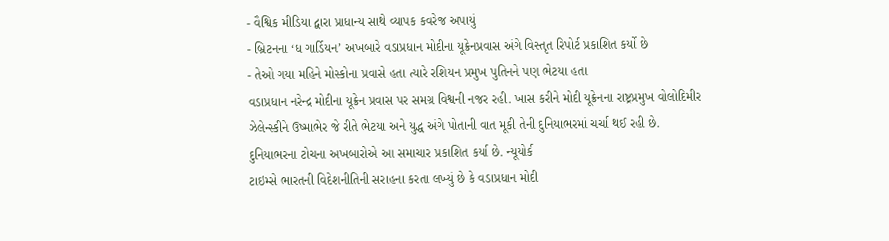- વૈશ્વિક મીડિયા દ્વારા પ્રાધાન્ય સાથે વ્યાપક કવરેજ અપાયું
- બ્રિટનના ‘ધ ગાર્ડિયન’ અખબારે વડાપ્રધાન મોદીના યૂક્રેનપ્રવાસ અંગે વિસ્તૃત રિપોર્ટ પ્રકાશિત કર્યો છે
- તેઓ ગયા મહિને મોસ્કોના પ્રવાસે હતા ત્યારે રશિયન પ્રમુખ પુતિનને પણ ભેટયા હતા
વડાપ્રધાન નરેન્દ્ર મોદીના યૂક્રેન પ્રવાસ પર સમગ્ર વિશ્વની નજર રહી. ખાસ કરીને મોદી યૂક્રેનના રાષ્ટ્રપ્રમુખ વોલોદિમીર ઝેલેન્સ્કીને ઉષ્માભેર જે રીતે ભેટયા અને યુદ્ધ અંગે પોતાની વાત મૂકી તેની દુનિયાભરમાં ચર્ચા થઈ રહી છે. દુનિયાભરના ટોચના અખબારોએ આ સમાચાર પ્રકાશિત કર્યા છે. ન્યૂયોર્ક
ટાઇમ્સે ભારતની વિદેશનીતિની સરાહના કરતા લખ્યું છે કે વડાપ્રધાન મોદી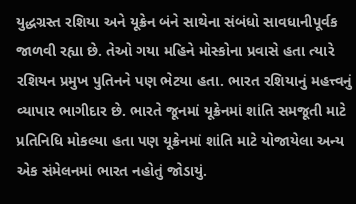યુદ્ધગ્રસ્ત રશિયા અને યૂક્રેન બંને સાથેના સંબંધો સાવધાનીપૂર્વક જાળવી રહ્યા છે. તેઓ ગયા મહિને મોસ્કોના પ્રવાસે હતા ત્યારે રશિયન પ્રમુખ પુતિનને પણ ભેટયા હતા. ભારત રશિયાનું મહત્ત્વનું વ્યાપાર ભાગીદાર છે. ભારતે જૂનમાં યૂક્રેનમાં શાંતિ સમજૂતી માટે પ્રતિનિધિ મોકલ્યા હતા પણ યૂક્રેનમાં શાંતિ માટે યોજાયેલા અન્ય એક સંમેલનમાં ભારત નહોતું જોડાયું.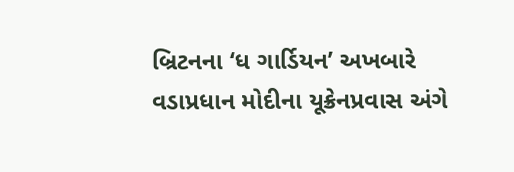બ્રિટનના ‘ધ ગાર્ડિયન’ અખબારે વડાપ્રધાન મોદીના યૂક્રેનપ્રવાસ અંગે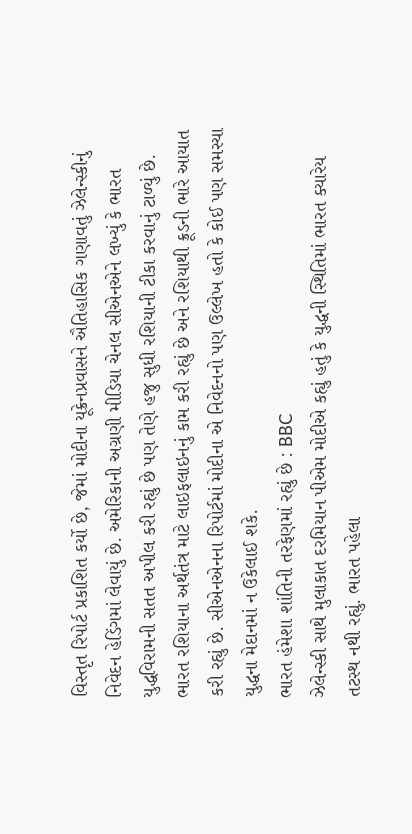વિસ્તૃત રિપોર્ટ પ્રકાશિત કર્યો છે, જેમાં મોદીના યૂક્રેનપ્રવાસને ઐતિહાસિક ગણાવતું ઝેલેન્સ્કીનું નિવેદન હેડિંગમાં લેવાયું છે. અમેરિકાની અગ્રણી મીડિયા ચેનલ સીએનએને લખ્યું કે ભારત યુદ્ધવિરામની સતત અપીલ કરી રહ્યું છે પણ તેણે હજુ સુધી રશિયાની ટીકા કરવાનું ટાળ્યું છે. ભારત રશિયાના અર્થતંત્ર માટે લાઇફલાઇનનું કામ કરી રહ્યું છે અને રશિયાથી ક્રૂડની ભારે આયાત કરી રહ્યું છે. સીએનએનના રિપોર્ટમાં મોદીના એ નિવેદનનો પણ ઉલ્લેખ હતો કે કોઈ પણ સમસ્યા યુદ્ધના મેદાનમાં ન ઉકેલાઈ શકે.
ભારત હંમેશા શાંતિની તરફેણમાં રહ્યું છે : BBC
ઝેલેન્સ્કી સાથે મુલાકાત દરમિયાન પીએમ મોદીએ કહ્યું હતું કે યુદ્ધની સ્થિતિમાં ભારત ક્યારેય તટસ્થ નથી રહ્યું. ભારત પહેલા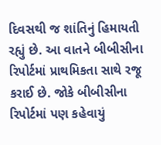દિવસથી જ શાંતિનું હિમાયતી રહ્યું છે. આ વાતને બીબીસીના રિપોર્ટમાં પ્રાથમિકતા સાથે રજૂ કરાઈ છે. જોકે બીબીસીના રિપોર્ટમાં પણ કહેવાયું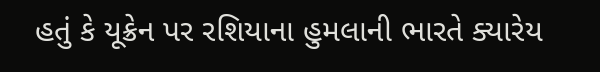હતું કે યૂક્રેન પર રશિયાના હુમલાની ભારતે ક્યારેય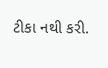ટીકા નથી કરી.